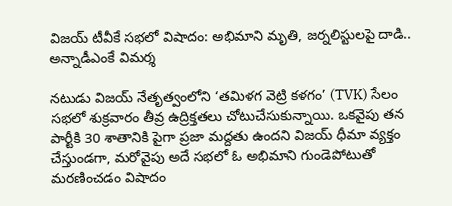విజయ్ టీవీకే సభలో విషాదం: అభిమాని మృతి, జర్నలిస్టులపై దాడి.. అన్నాడీఎంకే విమర్శ

నటుడు విజయ్ నేతృత్వంలోని ‘తమిళగ వెట్రి కళగం’ (TVK) సేలం సభలో శుక్రవారం తీవ్ర ఉద్రిక్తతలు చోటుచేసుకున్నాయి. ఒకవైపు తన పార్టీకి 30 శాతానికి పైగా ప్రజా మద్దతు ఉందని విజయ్ ధీమా వ్యక్తం చేస్తుండగా, మరోవైపు అదే సభలో ఓ అభిమాని గుండెపోటుతో మరణించడం విషాదం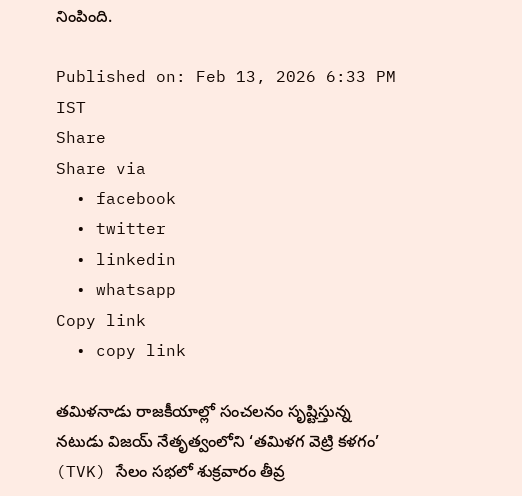నింపింది.

Published on: Feb 13, 2026 6:33 PM IST
Share
Share via
  • facebook
  • twitter
  • linkedin
  • whatsapp
Copy link
  • copy link

తమిళనాడు రాజకీయాల్లో సంచలనం సృష్టిస్తున్న నటుడు విజయ్ నేతృత్వంలోని ‘తమిళగ వెట్రి కళగం’ (TVK) సేలం సభలో శుక్రవారం తీవ్ర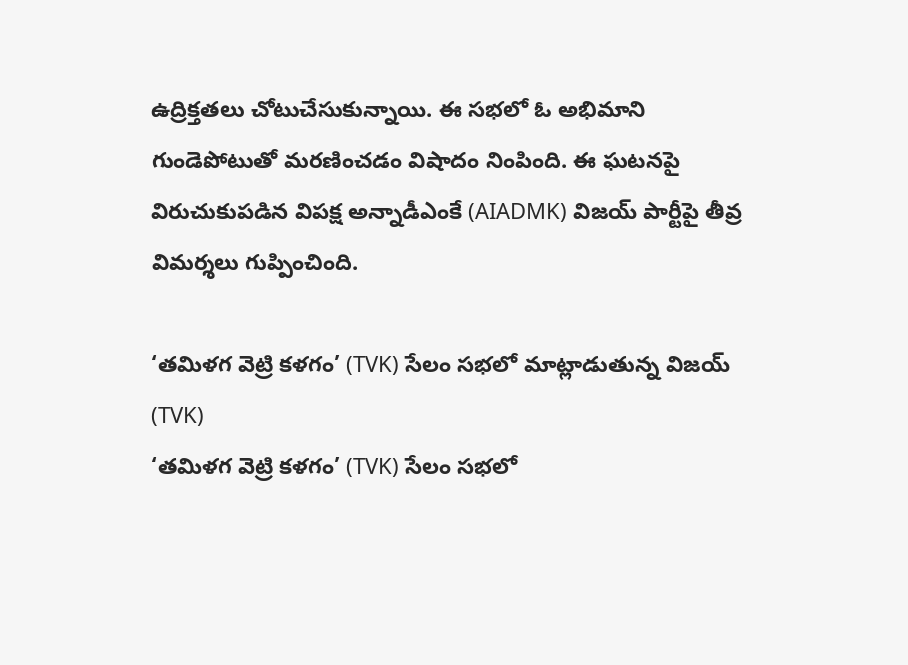ఉద్రిక్తతలు చోటుచేసుకున్నాయి. ఈ సభలో ఓ అభిమాని గుండెపోటుతో మరణించడం విషాదం నింపింది. ఈ ఘటనపై విరుచుకుపడిన విపక్ష అన్నాడీఎంకే (AIADMK) విజయ్ పార్టీపై తీవ్ర విమర్శలు గుప్పించింది.

‘తమిళగ వెట్రి కళగం’ (TVK) సేలం సభలో మాట్లాడుతున్న విజయ్ (TVK)
‘తమిళగ వెట్రి కళగం’ (TVK) సేలం సభలో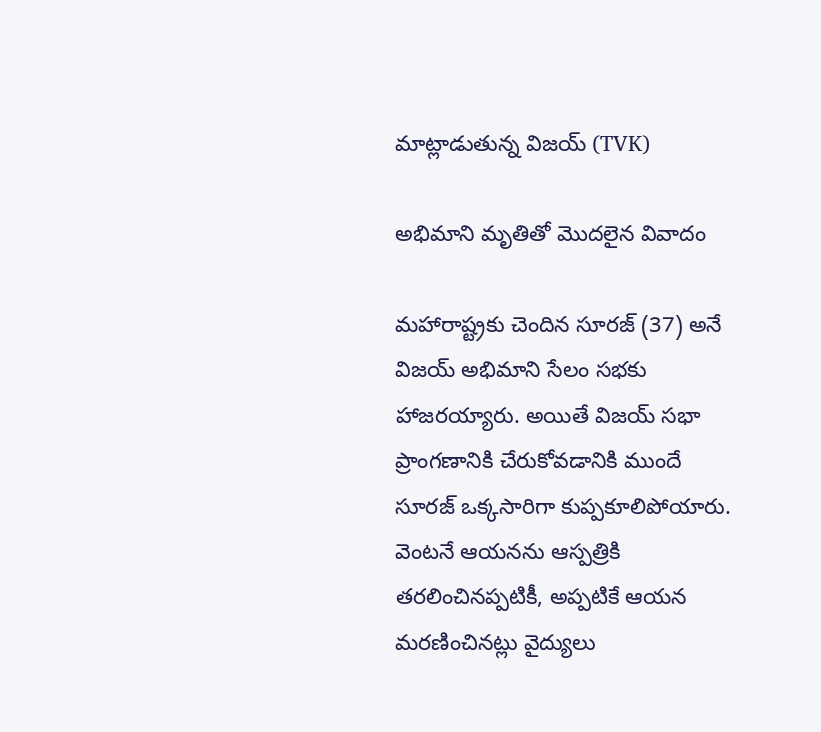మాట్లాడుతున్న విజయ్ (TVK)

అభిమాని మృతితో మొదలైన వివాదం

మహారాష్ట్రకు చెందిన సూరజ్ (37) అనే విజయ్ అభిమాని సేలం సభకు హాజరయ్యారు. అయితే విజయ్ సభా ప్రాంగణానికి చేరుకోవడానికి ముందే సూరజ్ ఒక్కసారిగా కుప్పకూలిపోయారు. వెంటనే ఆయనను ఆస్పత్రికి తరలించినప్పటికీ, అప్పటికే ఆయన మరణించినట్లు వైద్యులు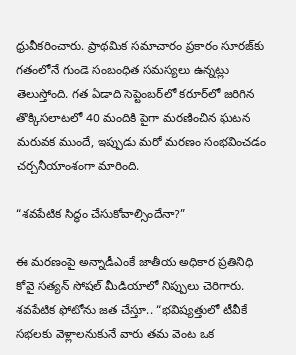ధ్రువీకరించారు. ప్రాథమిక సమాచారం ప్రకారం సూరజ్‌కు గతంలోనే గుండె సంబంధిత సమస్యలు ఉన్నట్లు తెలుస్తోంది. గత ఏడాది సెప్టెంబర్‌లో కరూర్‌లో జరిగిన తొక్కిసలాటలో 40 మందికి పైగా మరణించిన ఘటన మరువక ముందే, ఇప్పుడు మరో మరణం సంభవించడం చర్చనీయాంశంగా మారింది.

“శవపేటిక సిద్ధం చేసుకోవాల్సిందేనా?”

ఈ మరణంపై అన్నాడీఎంకే జాతీయ అధికార ప్రతినిధి కోవై సత్యన్ సోషల్ మీడియాలో నిప్పులు చెరిగారు. శవపేటిక ఫోటోను జత చేస్తూ.. “భవిష్యత్తులో టీవీకే సభలకు వెళ్లాలనుకునే వారు తమ వెంట ఒక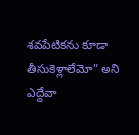శవపేటికను కూడా తీసుకెళ్లాలేమో” అని ఎద్దేవా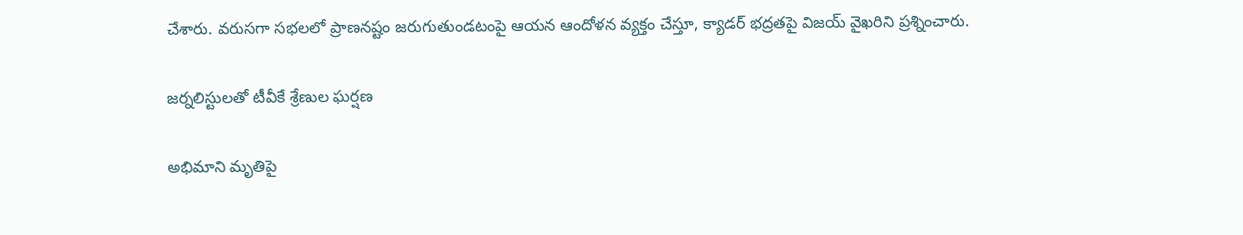చేశారు. వరుసగా సభలలో ప్రాణనష్టం జరుగుతుండటంపై ఆయన ఆందోళన వ్యక్తం చేస్తూ, క్యాడర్ భద్రతపై విజయ్ వైఖరిని ప్రశ్నించారు.

జర్నలిస్టులతో టీవీకే శ్రేణుల ఘర్షణ

అభిమాని మృతిపై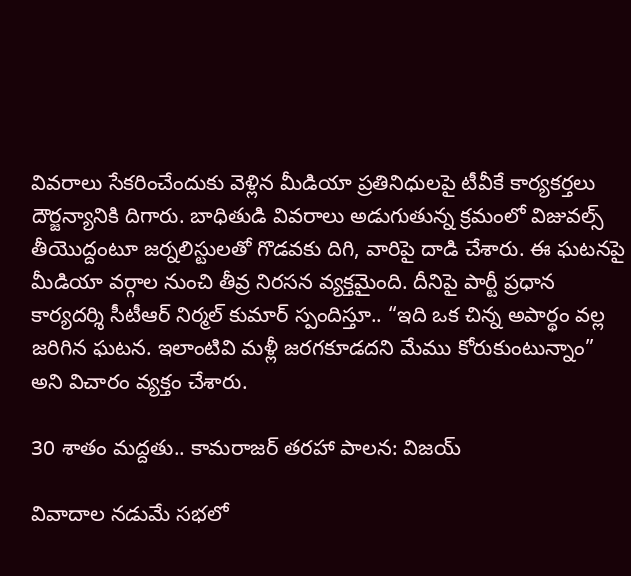వివరాలు సేకరించేందుకు వెళ్లిన మీడియా ప్రతినిధులపై టీవీకే కార్యకర్తలు దౌర్జన్యానికి దిగారు. బాధితుడి వివరాలు అడుగుతున్న క్రమంలో విజువల్స్ తీయొద్దంటూ జర్నలిస్టులతో గొడవకు దిగి, వారిపై దాడి చేశారు. ఈ ఘటనపై మీడియా వర్గాల నుంచి తీవ్ర నిరసన వ్యక్తమైంది. దీనిపై పార్టీ ప్రధాన కార్యదర్శి సీటీఆర్ నిర్మల్ కుమార్ స్పందిస్తూ.. “ఇది ఒక చిన్న అపార్థం వల్ల జరిగిన ఘటన. ఇలాంటివి మళ్లీ జరగకూడదని మేము కోరుకుంటున్నాం” అని విచారం వ్యక్తం చేశారు.

30 శాతం మద్దతు.. కామరాజర్ తరహా పాలన: విజయ్

వివాదాల నడుమే సభలో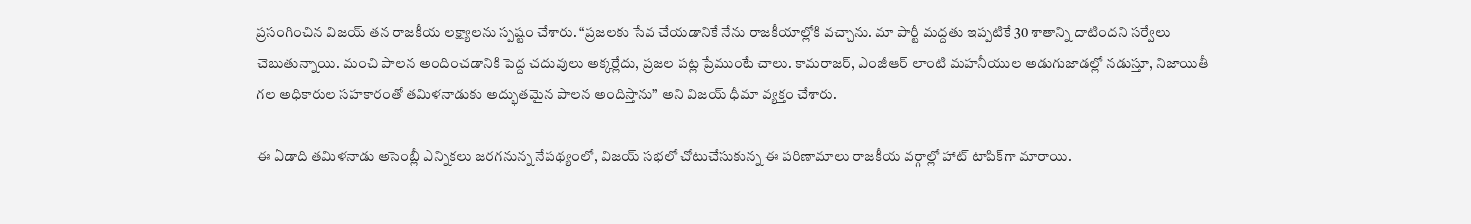ప్రసంగించిన విజయ్ తన రాజకీయ లక్ష్యాలను స్పష్టం చేశారు. “ప్రజలకు సేవ చేయడానికే నేను రాజకీయాల్లోకి వచ్చాను. మా పార్టీ మద్దతు ఇప్పటికే 30 శాతాన్ని దాటిందని సర్వేలు చెబుతున్నాయి. మంచి పాలన అందించడానికి పెద్ద చదువులు అక్కర్లేదు, ప్రజల పట్ల ప్రేముంటే చాలు. కామరాజర్, ఎంజీఆర్ లాంటి మహనీయుల అడుగుజాడల్లో నడుస్తూ, నిజాయితీ గల అధికారుల సహకారంతో తమిళనాడుకు అద్భుతమైన పాలన అందిస్తాను” అని విజయ్ ధీమా వ్యక్తం చేశారు.

ఈ ఏడాది తమిళనాడు అసెంబ్లీ ఎన్నికలు జరగనున్న నేపథ్యంలో, విజయ్ సభలో చోటుచేసుకున్న ఈ పరిణామాలు రాజకీయ వర్గాల్లో హాట్ టాపిక్‌గా మారాయి.